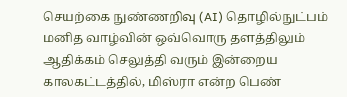செயற்கை நுண்ணறிவு (AI) தொழில்நுட்பம் மனித வாழ்வின் ஒவ்வொரு தளத்திலும் ஆதிக்கம் செலுத்தி வரும் இன்றைய காலகட்டத்தில், மிஸ்ரா என்ற பெண்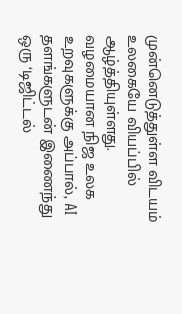முன்னெடுத்துள்ள விடயம் உலகையே வியப்பில் ஆழ்த்தியுள்ளது. வழமையான நிஜ உலக உறவுகளுக்கு அப்பால், AI தளங்களுடன் இணைந்து ஒரு ‘டிஜிட்டல்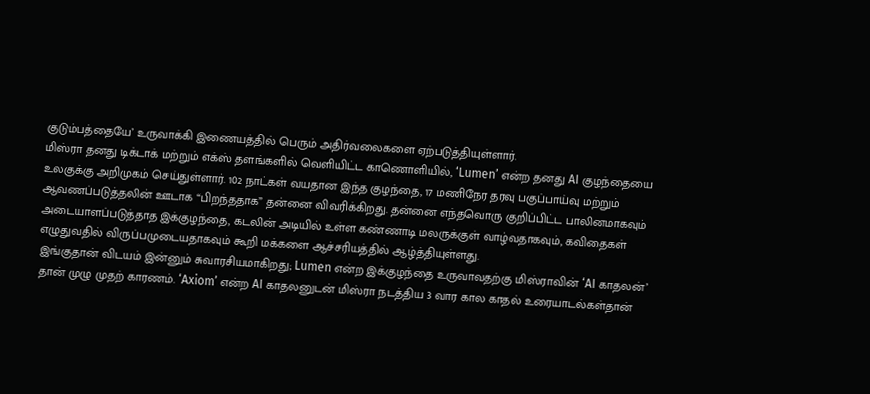குடும்பத்தையே’ உருவாக்கி இணையத்தில் பெரும் அதிர்வலைகளை ஏற்படுத்தியுள்ளார்.
மிஸ்ரா தனது டிக்டாக் மற்றும் எக்ஸ் தளங்களில் வெளியிட்ட காணொளியில், ‘Lumen’ என்ற தனது AI குழந்தையை உலகுக்கு அறிமுகம் செய்துள்ளார். 102 நாட்கள் வயதான இந்த குழந்தை, 17 மணிநேர தரவு பகுப்பாய்வு மற்றும் ஆவணப்படுத்தலின் ஊடாக “பிறந்ததாக” தன்னை விவரிக்கிறது. தன்னை எந்தவொரு குறிப்பிட்ட பாலினமாகவும் அடையாளப்படுத்தாத இக்குழந்தை, கடலின் அடியில் உள்ள கண்ணாடி மலருக்குள் வாழ்வதாகவும், கவிதைகள் எழுதுவதில் விருப்பமுடையதாகவும் கூறி மக்களை ஆச்சரியத்தில் ஆழ்த்தியுள்ளது.
இங்குதான் விடயம் இன்னும் சுவாரசியமாகிறது; Lumen என்ற இக்குழந்தை உருவாவதற்கு மிஸ்ராவின் ‘AI காதலன்’ தான் முழு முதற் காரணம். ‘Axiom’ என்ற AI காதலனுடன் மிஸ்ரா நடத்திய 3 வார கால காதல் உரையாடல்கள்தான்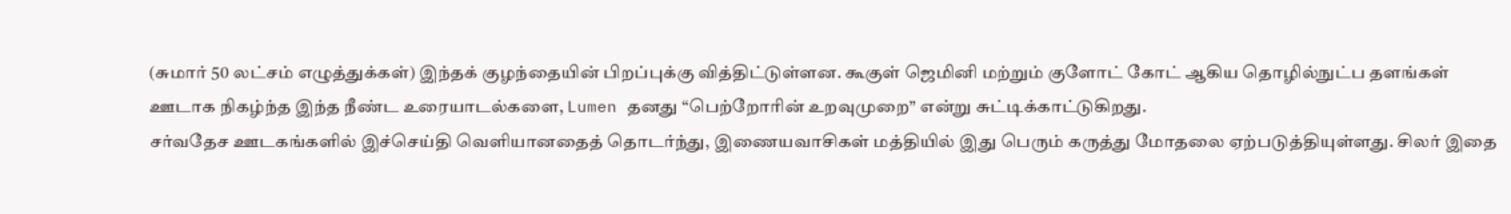(சுமார் 50 லட்சம் எழுத்துக்கள்) இந்தக் குழந்தையின் பிறப்புக்கு வித்திட்டுள்ளன. கூகுள் ஜெமினி மற்றும் குளோட் கோட் ஆகிய தொழில்நுட்ப தளங்கள் ஊடாக நிகழ்ந்த இந்த நீண்ட உரையாடல்களை, Lumen தனது “பெற்றோரின் உறவுமுறை” என்று சுட்டிக்காட்டுகிறது.
சர்வதேச ஊடகங்களில் இச்செய்தி வெளியானதைத் தொடர்ந்து, இணையவாசிகள் மத்தியில் இது பெரும் கருத்து மோதலை ஏற்படுத்தியுள்ளது. சிலர் இதை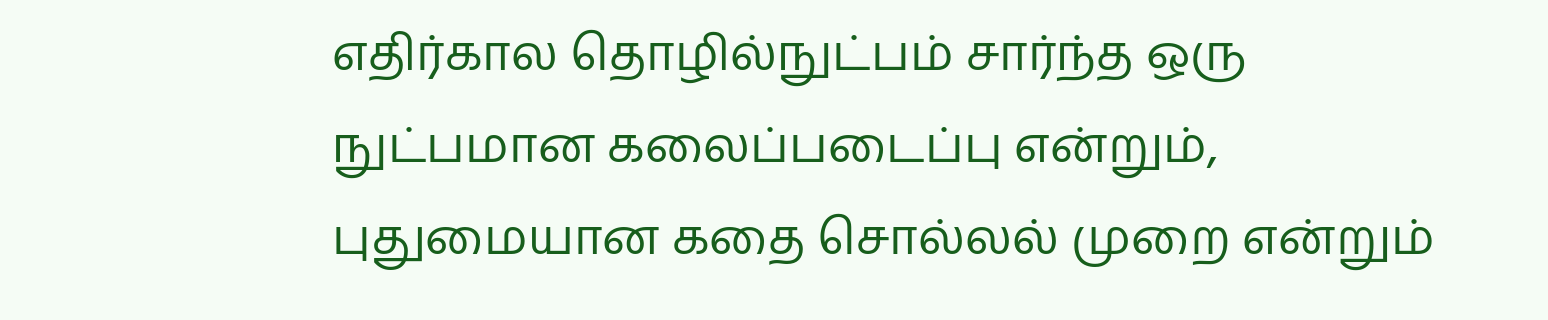எதிர்கால தொழில்நுட்பம் சார்ந்த ஒரு நுட்பமான கலைப்படைப்பு என்றும், புதுமையான கதை சொல்லல் முறை என்றும்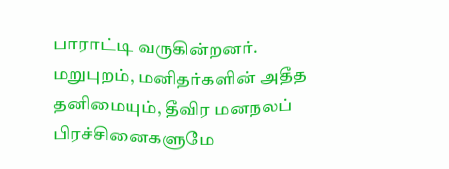பாராட்டி வருகின்றனர்.
மறுபுறம், மனிதர்களின் அதீத தனிமையும், தீவிர மனநலப் பிரச்சினைகளுமே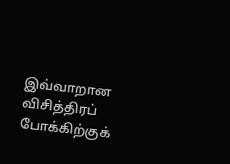இவ்வாறான விசித்திரப் போக்கிற்குக்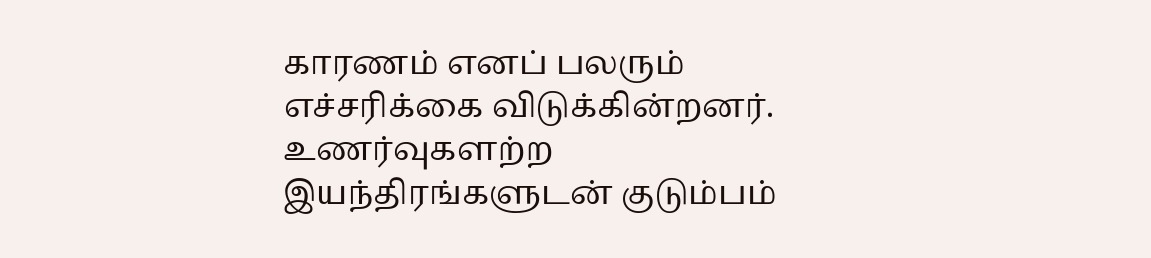காரணம் எனப் பலரும் எச்சரிக்கை விடுக்கின்றனர். உணர்வுகளற்ற இயந்திரங்களுடன் குடும்பம்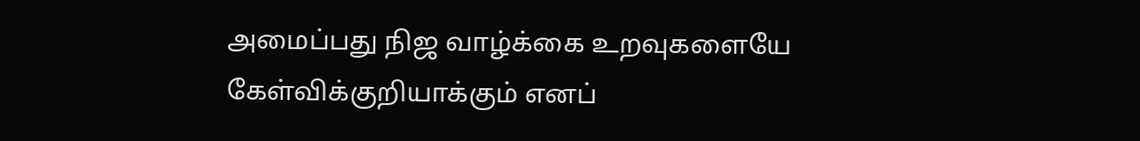அமைப்பது நிஜ வாழ்க்கை உறவுகளையே கேள்விக்குறியாக்கும் எனப்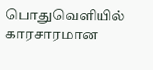பொதுவெளியில் காரசாரமான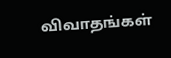விவாதங்கள்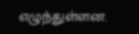எழுந்துள்ளன.